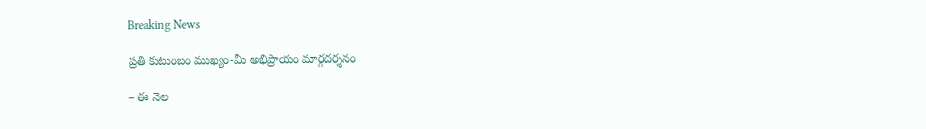Breaking News

ప్ర‌తి కుటుంబం ముఖ్యం-మీ అభిప్రాయం మార్గ‌ద‌ర్శ‌నం

– ఈ నెల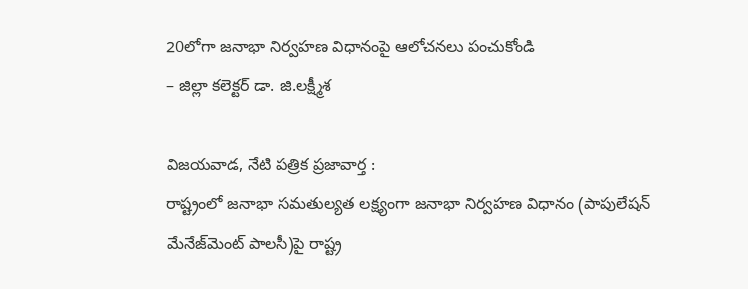20లోగా జ‌నాభా నిర్వ‌హ‌ణ విధానంపై ఆలోచ‌న‌లు పంచుకోండి
– జిల్లా క‌లెక్ట‌ర్ డా. జి.ల‌క్ష్మీశ‌

విజయవాడ, నేటి పత్రిక ప్రజావార్త :
రాష్ట్రంలో జ‌నాభా స‌మ‌తుల్య‌త ల‌క్ష్యంగా జ‌నాభా నిర్వ‌హ‌ణ విధానం (పాపులేష‌న్ మేనేజ్‌మెంట్ పాల‌సీ)పై రాష్ట్ర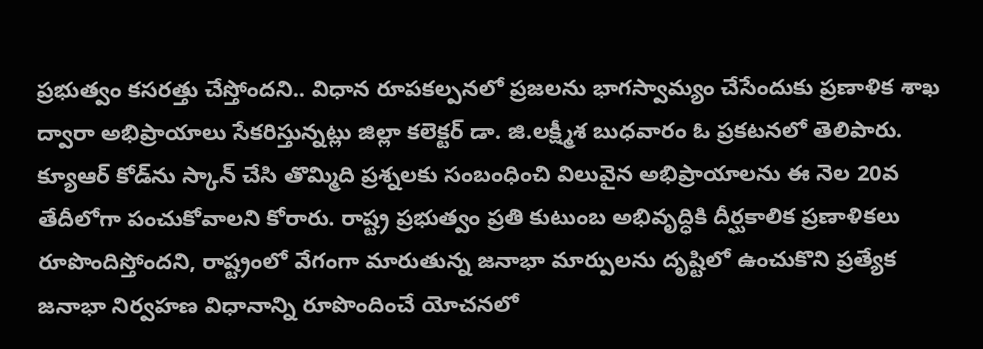ప్ర‌భుత్వం కస‌ర‌త్తు చేస్తోంద‌ని.. విధాన రూప‌క‌ల్ప‌న‌లో ప్ర‌జ‌ల‌ను భాగ‌స్వామ్యం చేసేందుకు ప్ర‌ణాళిక శాఖ ద్వారా అభిప్రాయాలు సేక‌రిస్తున్న‌ట్లు జిల్లా క‌లెక్ట‌ర్ డా. జి.ల‌క్ష్మీశ బుధ‌వారం ఓ ప్ర‌క‌ట‌న‌లో తెలిపారు.
క్యూఆర్ కోడ్‌ను స్కాన్ చేసి తొమ్మిది ప్ర‌శ్న‌ల‌కు సంబంధించి విలువైన అభిప్రాయాల‌ను ఈ నెల 20వ తేదీలోగా పంచుకోవాల‌ని కోరారు. రాష్ట్ర ప్ర‌భుత్వం ప్ర‌తి కుటుంబ అభివృద్ధికి దీర్ఘ‌కాలిక ప్ర‌ణాళిక‌లు రూపొందిస్తోంద‌ని, రాష్ట్రంలో వేగంగా మారుతున్న జ‌నాభా మార్పుల‌ను దృష్టిలో ఉంచుకొని ప్ర‌త్యేక జ‌నాభా నిర్వ‌హ‌ణ విధానాన్ని రూపొందించే యోచ‌న‌లో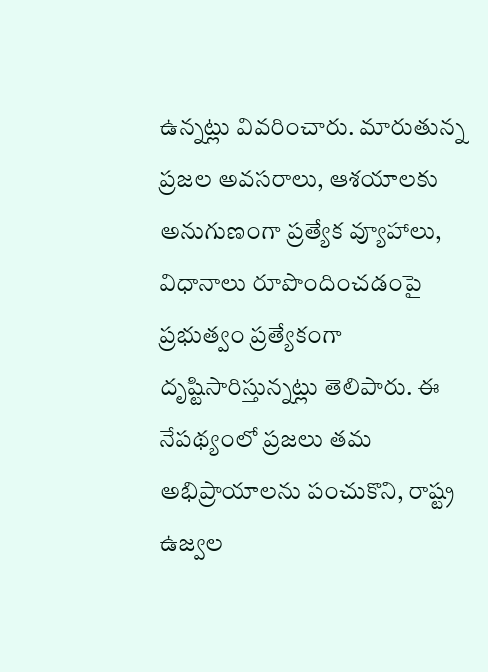ఉన్న‌ట్లు వివ‌రించారు. మారుతున్న ప్ర‌జ‌ల అవ‌స‌రాలు, ఆశ‌యాల‌కు అనుగుణంగా ప్ర‌త్యేక వ్యూహాలు, విధానాలు రూపొందించ‌డంపై ప్ర‌భుత్వం ప్ర‌త్యేకంగా దృష్టిసారిస్తున్న‌ట్లు తెలిపారు. ఈ నేప‌థ్యంలో ప్ర‌జ‌లు త‌మ అభిప్రాయాల‌ను పంచుకొని, రాష్ట్ర ఉజ్వ‌ల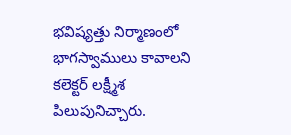భ‌విష్య‌త్తు నిర్మాణంలో భాగ‌స్వాములు కావాల‌ని క‌లెక్ట‌ర్ ల‌క్ష్మీశ పిలుపునిచ్చారు.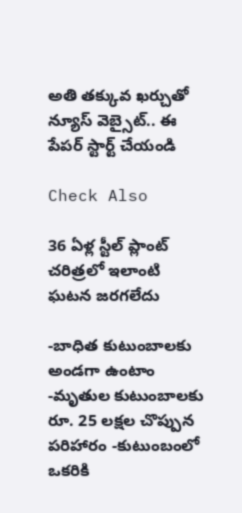అతి తక్కువ ఖర్చుతో న్యూస్ వెబ్సైట్.. ఈ పేపర్ స్టార్ట్ చేయండి

Check Also

36 ఏళ్ల స్టీల్ ప్లాంట్ చరిత్రలో ఇలాంటి ఘటన జరగలేదు

-బాధిత కుటుంబాలకు అండగా ఉంటాం -మృతుల కుటుంబాలకు రూ. 25 లక్షల చొప్పున పరిహారం -కుటుంబంలో ఒకరికి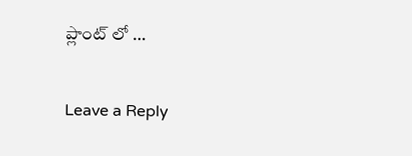ప్లాంట్ లో …

Leave a Reply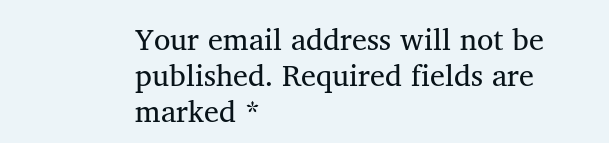Your email address will not be published. Required fields are marked *